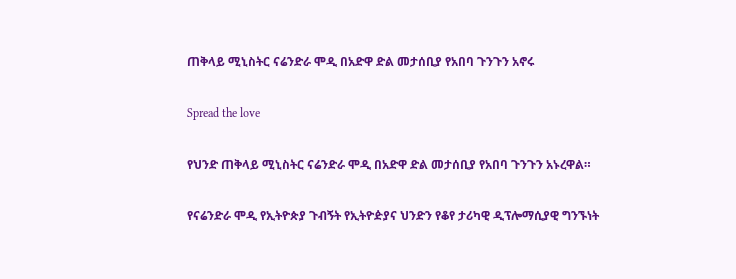ጠቅላይ ሚኒስትር ናሬንድራ ሞዲ በአድዋ ድል መታሰቢያ የአበባ ጉንጉን አኖሩ

Spread the love

የህንድ ጠቅላይ ሚኒስትር ናሬንድራ ሞዲ በአድዋ ድል መታሰቢያ የአበባ ጉንጉን አኑረዋል።

የናሬንድራ ሞዲ የኢትዮጵያ ጉብኝት የኢትዮዽያና ህንድን የቆየ ታሪካዊ ዲፕሎማሲያዊ ግንኙነት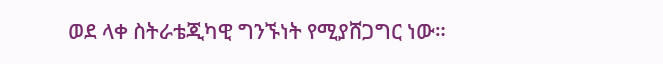ወደ ላቀ ስትራቴጂካዊ ግንኙነት የሚያሸጋግር ነው።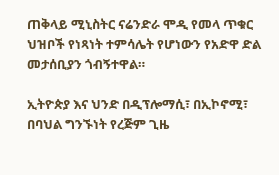ጠቅላይ ሚኒስትር ናሬንድራ ሞዲ የመላ ጥቁር ህዝቦች የነጻነት ተምሳሌት የሆነውን የአድዋ ድል መታሰቢያን ጎብኝተዋል።

ኢትዮጵያ እና ህንድ በዲፕሎማሲ፣ በኢኮኖሚ፣ በባህል ግንኙነት የረጅም ጊዜ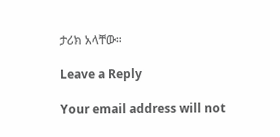ታሪክ አላቸው።

Leave a Reply

Your email address will not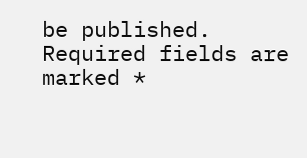be published. Required fields are marked *